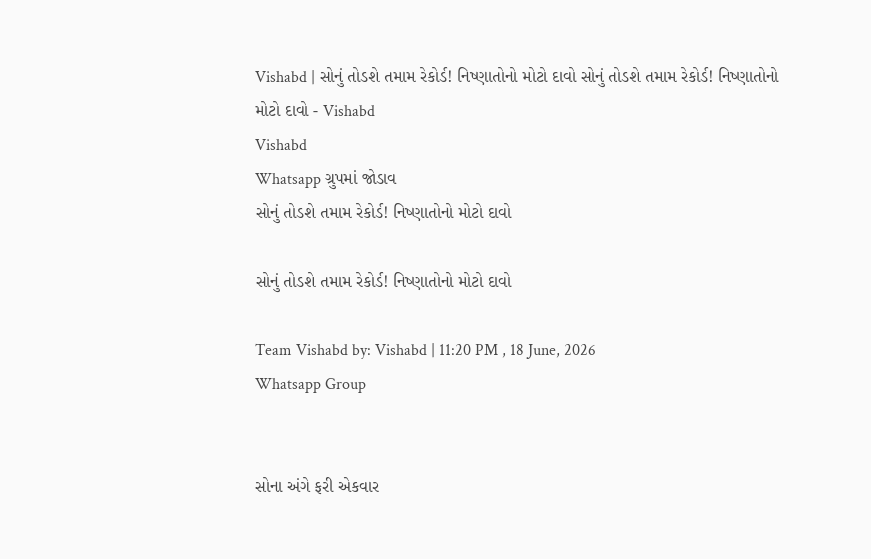Vishabd | સોનું તોડશે તમામ રેકોર્ડ! નિષ્ણાતોનો મોટો દાવો સોનું તોડશે તમામ રેકોર્ડ! નિષ્ણાતોનો મોટો દાવો - Vishabd
Vishabd
Whatsapp ગ્રુપમાં જોડાવ
સોનું તોડશે તમામ રેકોર્ડ! નિષ્ણાતોનો મોટો દાવો

સોનું તોડશે તમામ રેકોર્ડ! નિષ્ણાતોનો મોટો દાવો

Team Vishabd by: Vishabd | 11:20 PM , 18 June, 2026
Whatsapp Group


સોના અંગે ફરી એકવાર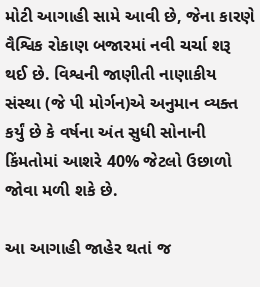મોટી આગાહી સામે આવી છે, જેના કારણે વૈશ્વિક રોકાણ બજારમાં નવી ચર્ચા શરૂ થઈ છે. વિશ્વની જાણીતી નાણાકીય સંસ્થા (જે પી મોર્ગન)એ અનુમાન વ્યક્ત કર્યું છે કે વર્ષના અંત સુધી સોનાની કિંમતોમાં આશરે 40% જેટલો ઉછાળો જોવા મળી શકે છે.

આ આગાહી જાહેર થતાં જ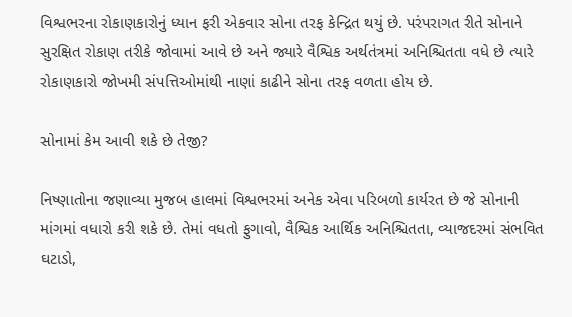વિશ્વભરના રોકાણકારોનું ધ્યાન ફરી એકવાર સોના તરફ કેન્દ્રિત થયું છે. પરંપરાગત રીતે સોનાને સુરક્ષિત રોકાણ તરીકે જોવામાં આવે છે અને જ્યારે વૈશ્વિક અર્થતંત્રમાં અનિશ્ચિતતા વધે છે ત્યારે રોકાણકારો જોખમી સંપત્તિઓમાંથી નાણાં કાઢીને સોના તરફ વળતા હોય છે.

સોનામાં કેમ આવી શકે છે તેજી?

નિષ્ણાતોના જણાવ્યા મુજબ હાલમાં વિશ્વભરમાં અનેક એવા પરિબળો કાર્યરત છે જે સોનાની માંગમાં વધારો કરી શકે છે. તેમાં વધતો ફુગાવો, વૈશ્વિક આર્થિક અનિશ્ચિતતા, વ્યાજદરમાં સંભવિત ઘટાડો,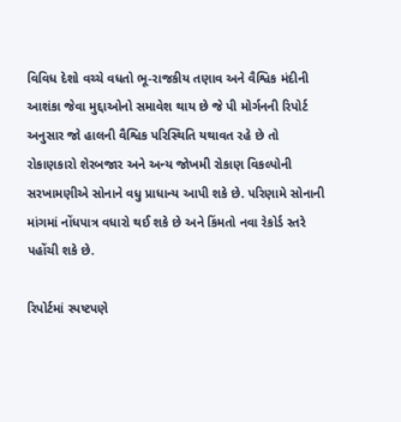વિવિધ દેશો વચ્ચે વધતો ભૂ-રાજકીય તણાવ અને વૈશ્વિક મંદીની આશંકા જેવા મુદ્દાઓનો સમાવેશ થાય છે જે પી મોર્ગનની રિપોર્ટ અનુસાર જો હાલની વૈશ્વિક પરિસ્થિતિ યથાવત રહે છે તો રોકાણકારો શેરબજાર અને અન્ય જોખમી રોકાણ વિકલ્પોની સરખામણીએ સોનાને વધુ પ્રાધાન્ય આપી શકે છે. પરિણામે સોનાની માંગમાં નોંધપાત્ર વધારો થઈ શકે છે અને કિંમતો નવા રેકોર્ડ સ્તરે પહોંચી શકે છે.

રિપોર્ટમાં સ્પષ્ટપણે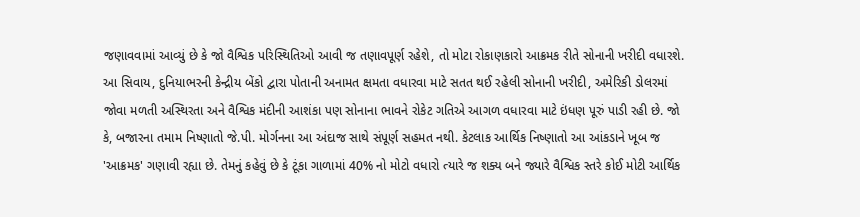જણાવવામાં આવ્યું છે કે જો વૈશ્વિક પરિસ્થિતિઓ આવી જ તણાવપૂર્ણ રહેશે, તો મોટા રોકાણકારો આક્રમક રીતે સોનાની ખરીદી વધારશે. આ સિવાય, દુનિયાભરની કેન્દ્રીય બેંકો દ્વારા પોતાની અનામત ક્ષમતા વધારવા માટે સતત થઈ રહેલી સોનાની ખરીદી, અમેરિકી ડોલરમાં જોવા મળતી અસ્થિરતા અને વૈશ્વિક મંદીની આશંકા પણ સોનાના ભાવને રોકેટ ગતિએ આગળ વધારવા માટે ઇંધણ પૂરું પાડી રહી છે. જો કે, બજારના તમામ નિષ્ણાતો જે.પી. મોર્ગનના આ અંદાજ સાથે સંપૂર્ણ સહમત નથી. કેટલાક આર્થિક નિષ્ણાતો આ આંકડાને ખૂબ જ 'આક્રમક' ગણાવી રહ્યા છે. તેમનું કહેવું છે કે ટૂંકા ગાળામાં 40% નો મોટો વધારો ત્યારે જ શક્ય બને જ્યારે વૈશ્વિક સ્તરે કોઈ મોટી આર્થિક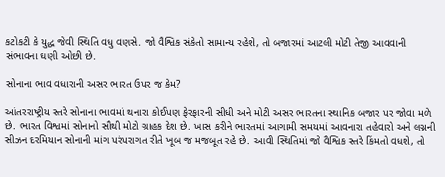કટોકટી કે યુદ્ધ જેવી સ્થિતિ વધુ વણસે. જો વૈશ્વિક સંકેતો સામાન્ય રહેશે, તો બજારમાં આટલી મોટી તેજી આવવાની સંભાવના ઘણી ઓછી છે.

સોનાના ભાવ વધારાની અસર ભારત ઉપર જ કેમ?

આંતરરાષ્ટ્રીય સ્તરે સોનાના ભાવમાં થનારા કોઈપણ ફેરફારની સીધી અને મોટી અસર ભારતના સ્થાનિક બજાર પર જોવા મળે છે. ભારત વિશ્વમાં સોનાનો સૌથી મોટો ગ્રાહક દેશ છે. ખાસ કરીને ભારતમાં આગામી સમયમાં આવનારા તહેવારો અને લગ્નની સીઝન દરમિયાન સોનાની માંગ પરંપરાગત રીતે ખૂબ જ મજબૂત રહે છે. આવી સ્થિતિમાં જો વૈશ્વિક સ્તરે કિંમતો વધશે, તો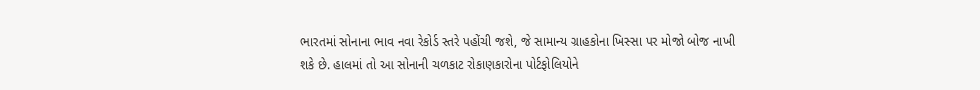ભારતમાં સોનાના ભાવ નવા રેકોર્ડ સ્તરે પહોંચી જશે, જે સામાન્ય ગ્રાહકોના ખિસ્સા પર મોજો બોજ નાખી શકે છે. હાલમાં તો આ સોનાની ચળકાટ રોકાણકારોના પોર્ટફોલિયોને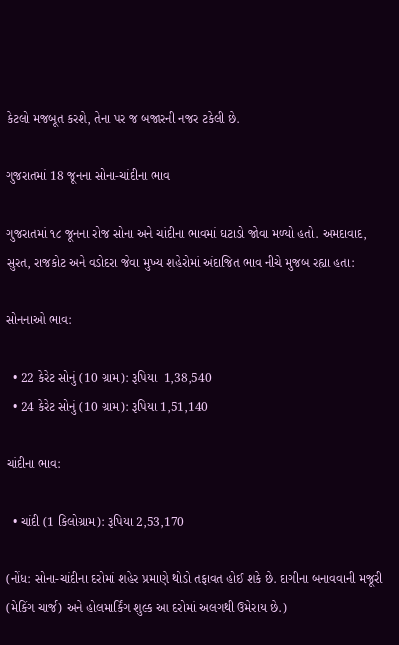કેટલો મજબૂત કરશે, તેના પર જ બજારની નજર ટકેલી છે.

ગુજરાતમાં 18 જૂનના સોના-ચાંદીના ભાવ

ગુજરાતમાં ૧૮ જૂનના રોજ સોના અને ચાંદીના ભાવમાં ઘટાડો જોવા મળ્યો હતો. અમદાવાદ, સુરત, રાજકોટ અને વડોદરા જેવા મુખ્ય શહેરોમાં અંદાજિત ભાવ નીચે મુજબ રહ્યા હતા:

સોનનાઓ ભાવ:

  • 22 કેરેટ સોનું (10 ગ્રામ): રૂપિયા  1,38,540
  • 24 કેરેટ સોનું (10 ગ્રામ): રૂપિયા 1,51,140

ચાંદીના ભાવ:

  • ચાંદી (1 કિલોગ્રામ): રૂપિયા 2,53,170

(નોંધ: સોના-ચાંદીના દરોમાં શહેર પ્રમાણે થોડો તફાવત હોઈ શકે છે. દાગીના બનાવવાની મજૂરી (મેકિંગ ચાર્જ) અને હોલમાર્કિંગ શુલ્ક આ દરોમાં અલગથી ઉમેરાય છે.)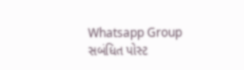Whatsapp Group
સબંધિત પોસ્ટ